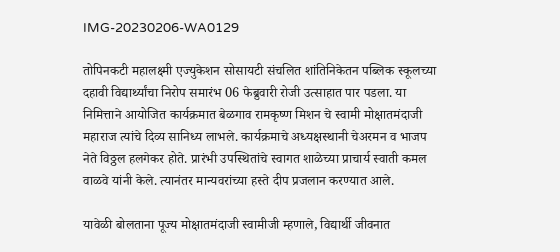IMG-20230206-WA0129

तोपिनकटी महालक्ष्मी एज्युकेशन सोसायटी संचलित शांतिनिकेतन पब्लिक स्कूलच्या दहावी विद्यार्थ्यांचा निरोप समारंभ 06 फेब्रुवारी रोजी उत्साहात पार पडला. या निमित्ताने आयोजित कार्यक्रमात बेळगाव रामकृष्ण मिशन चे स्वामी मोक्षातमंदाजी महाराज त्यांचे दिव्य सानिध्य लाभले. कार्यक्रमाचे अध्यक्षस्थानी चेअरमन व भाजप नेते विठ्ठल हलगेकर होते. प्रारंभी उपस्थितांचे स्वागत शाळेच्या प्राचार्य स्वाती कमल वाळवे यांनी केले. त्यानंतर मान्यवरांच्या हस्ते दीप प्रजलान करण्यात आले.

यावेळी बोलताना पूज्य मोक्षातमंदाजी स्वामीजी म्हणाले, विद्यार्थी जीवनात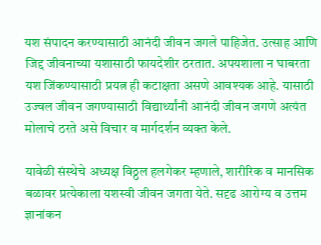यश संपादन करण्यासाठी आनंदी जीवन जगले पाहिजेत. उत्साह आणि जिद्द जीवनाच्या यशासाठी फायदेशीर ठरतात. अपयशाला न घाबरता यश जिंकण्यासाठी प्रयत्न ही कटाक्षता असणे आवश्यक आहे. यासाठी उज्वल जीवन जगण्यासाठी विद्यार्थ्यांनी आनंदी जीवन जगणे अत्यंत मोलाचे ठरते असे विचार व मार्गदर्शन व्यक्त केले.

यावेळी संस्थेचे अध्यक्ष विठ्ठल हलगेकर म्हणाले, शारीरिक व मानसिक बळावर प्रत्येकाला यशस्वी जीवन जगता येते. सदृढ आरोग्य व उत्तम ज्ञानांकन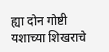ह्या दोन गोष्टी यशाच्या शिखराचे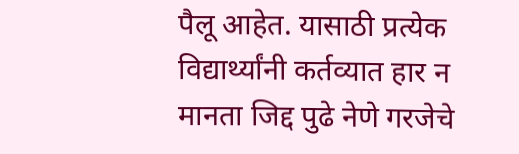पैलू आहेत. यासाठी प्रत्येक विद्यार्थ्यांनी कर्तव्यात हार न मानता जिद्द पुढे नेणे गरजेचे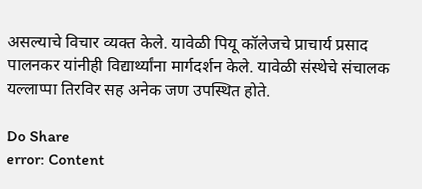असल्याचे विचार व्यक्त केले. यावेळी पियू कॉलेजचे प्राचार्य प्रसाद पालनकर यांनीही विद्यार्थ्यांना मार्गदर्शन केले. यावेळी संस्थेचे संचालक यल्लाप्पा तिरविर सह अनेक जण उपस्थित होते.

Do Share
error: Content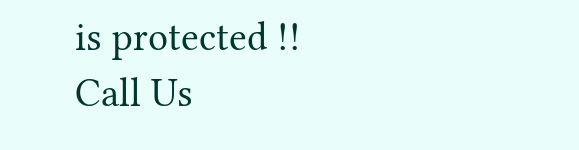is protected !!
Call Us